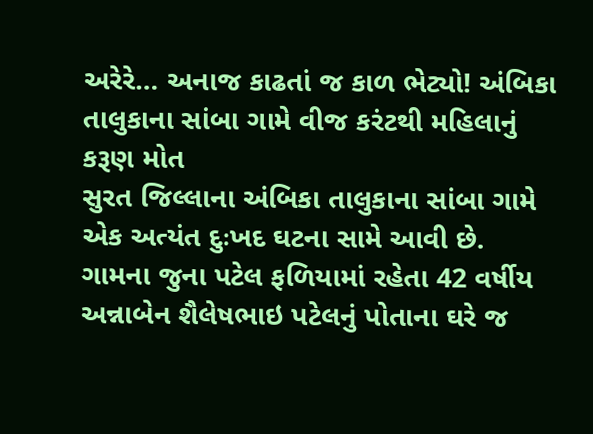અરેરે… અનાજ કાઢતાં જ કાળ ભેટ્યો! અંબિકા તાલુકાના સાંબા ગામે વીજ કરંટથી મહિલાનું કરૂણ મોત
સુરત જિલ્લાના અંબિકા તાલુકાના સાંબા ગામે એક અત્યંત દુઃખદ ઘટના સામે આવી છે. ગામના જુના પટેલ ફળિયામાં રહેતા 42 વર્ષીય અન્નાબેન શૈલેષભાઇ પટેલનું પોતાના ઘરે જ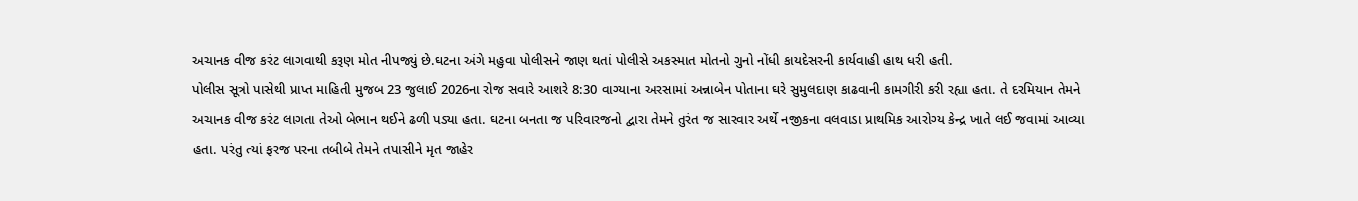અચાનક વીજ કરંટ લાગવાથી કરૂણ મોત નીપજ્યું છે.ઘટના અંગે મહુવા પોલીસને જાણ થતાં પોલીસે અકસ્માત મોતનો ગુનો નોંધી કાયદેસરની કાર્યવાહી હાથ ધરી હતી.
પોલીસ સૂત્રો પાસેથી પ્રાપ્ત માહિતી મુજબ 23 જુલાઈ 2026ના રોજ સવારે આશરે 8:30 વાગ્યાના અરસામાં અન્નાબેન પોતાના ઘરે સુમુલદાણ કાઢવાની કામગીરી કરી રહ્યા હતા. તે દરમિયાન તેમને અચાનક વીજ કરંટ લાગતા તેઓ બેભાન થઈને ઢળી પડ્યા હતા. ઘટના બનતા જ પરિવારજનો દ્વારા તેમને તુરંત જ સારવાર અર્થે નજીકના વલવાડા પ્રાથમિક આરોગ્ય કેન્દ્ર ખાતે લઈ જવામાં આવ્યા હતા. પરંતુ ત્યાં ફરજ પરના તબીબે તેમને તપાસીને મૃત જાહેર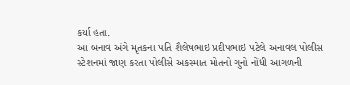કર્યા હતા.
આ બનાવ અંગે મૃતકના પતિ શૈલેષભાઇ પ્રદીપભાઇ પટેલે અનાવલ પોલીસ સ્ટેશનમાં જાણ કરતા પોલીસે અકસ્માત મોતનો ગુનો નોંધી આગળની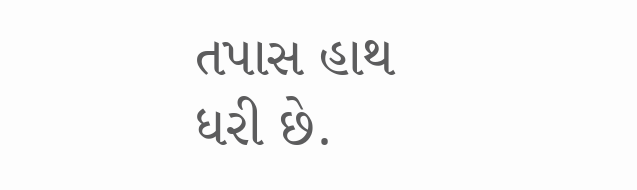તપાસ હાથ ધરી છે.